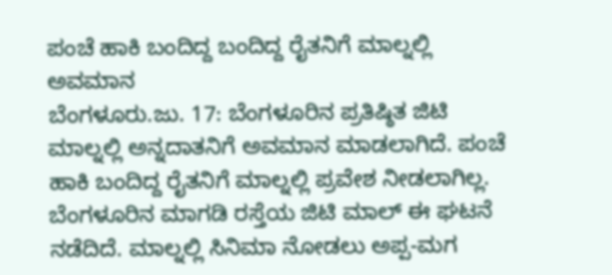ಪಂಚೆ ಹಾಕಿ ಬಂದಿದ್ದ ಬಂದಿದ್ದ ರೈತನಿಗೆ ಮಾಲ್ನಲ್ಲಿ ಅವಮಾನ
ಬೆಂಗಳೂರು.ಜು. 17: ಬೆಂಗಳೂರಿನ ಪ್ರತಿಷ್ಠಿತ ಜಿಟಿ ಮಾಲ್ನಲ್ಲಿ ಅನ್ನದಾತನಿಗೆ ಅವಮಾನ ಮಾಡಲಾಗಿದೆ. ಪಂಚೆ ಹಾಕಿ ಬಂದಿದ್ದ ರೈತನಿಗೆ ಮಾಲ್ನಲ್ಲಿ ಪ್ರವೇಶ ನೀಡಲಾಗಿಲ್ಲ. ಬೆಂಗಳೂರಿನ ಮಾಗಡಿ ರಸ್ತೆಯ ಜಿಟಿ ಮಾಲ್ ಈ ಘಟನೆ ನಡೆದಿದೆ. ಮಾಲ್ನಲ್ಲಿ ಸಿನಿಮಾ ನೋಡಲು ಅಪ್ಪ-ಮಗ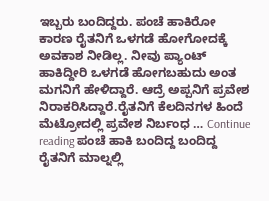ಇಬ್ಬರು ಬಂದಿದ್ದರು. ಪಂಚೆ ಹಾಕಿರೋ ಕಾರಣ ರೈತನಿಗೆ ಒಳಗಡೆ ಹೋಗೋದಕ್ಕೆ ಅವಕಾಶ ನೀಡಿಲ್ಲ. ನೀವು ಪ್ಯಾಂಟ್ ಹಾಕಿದ್ದೀರಿ ಒಳಗಡೆ ಹೋಗಬಹುದು ಅಂತ ಮಗನಿಗೆ ಹೇಳಿದ್ದಾರೆ. ಆದ್ರೆ ಅಪ್ಪನಿಗೆ ಪ್ರವೇಶ ನಿರಾಕರಿಸಿದ್ದಾರೆ.ರೈತನಿಗೆ ಕೆಲದಿನಗಳ ಹಿಂದೆ ಮೆಟ್ರೋದಲ್ಲಿ ಪ್ರವೇಶ ನಿರ್ಬಂಧ … Continue reading ಪಂಚೆ ಹಾಕಿ ಬಂದಿದ್ದ ಬಂದಿದ್ದ ರೈತನಿಗೆ ಮಾಲ್ನಲ್ಲಿ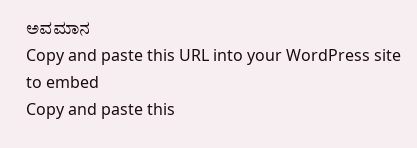ಅವಮಾನ
Copy and paste this URL into your WordPress site to embed
Copy and paste this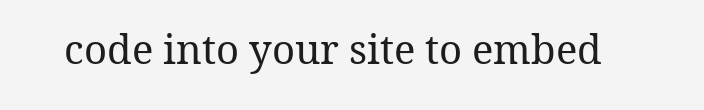code into your site to embed